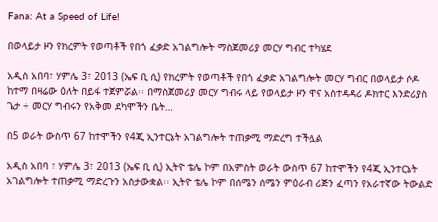Fana: At a Speed of Life!

በወላይታ ዞን የክረምት የወጣቶች የበጎ ፈቃድ አገልግሎት ማስጀመሪያ መርሃ ግብር ተካሄደ

አዲስ አበባ፣ ሃምሌ 3፣ 2013 (ኤፍ ቢ ሲ) የክረምት የወጣቶች የበጎ ፈቃድ አገልግሎት መርሃ ግብር በወላይታ ሶዶ ከተማ በዛሬው ዕለት በይፋ ተጀምሯል፡፡ በማስጀመሪያ መርሃ ግብሩ ላይ የወላይታ ዞን ዋና አስተዳዳሪ ዶክተር እንድሪያስ ጌታ ÷ መርሃ ግብሩን የአቅመ ደካሞችን ቤት…

በ5 ወራት ውስጥ 67 ከተሞችን የ4ጂ ኢንተርኔት አገልግሎት ተጠቃሚ ማድረግ ተችሏል

አዲስ አበባ ፣ ሃምሌ 3፣ 2013 (ኤፍ ቢ ሲ) ኢትዮ ቴሌ ኮም በአምስት ወራት ውስጥ 67 ከተሞችን የ4ጂ ኢንተርኔት አገልግሎት ተጠቃሚ ማድረጉን አስታውቋል፡፡ ኢትዮ ቴሌ ኮም በሰሜን ሰሜን ምዕራብ ሪጅን ፈጣን የአራተኛው ትውልድ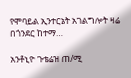የሞባይል ኢንተርኔት አገልግሎት ዛሬ በጎንደር ከተማ…

አንቶኒዮ ጉቴሬዝ ጠ/ሚ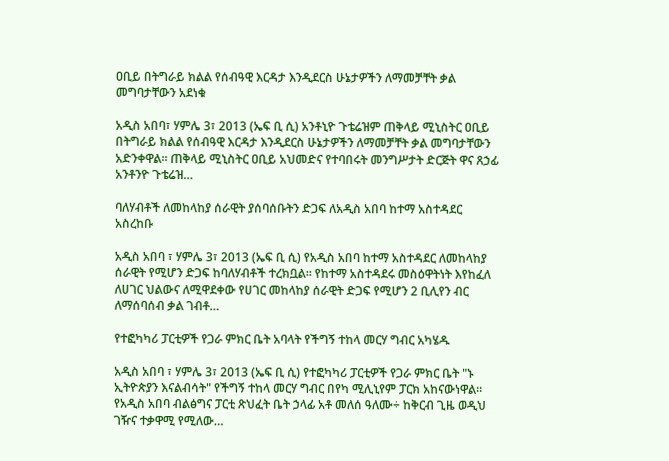ዐቢይ በትግራይ ክልል የሰብዓዊ እርዳታ እንዲደርስ ሁኔታዎችን ለማመቻቸት ቃል መግባታቸውን አደነቁ

አዲስ አበባ፣ ሃምሌ 3፣ 2013 (ኤፍ ቢ ሲ) አንቶኒዮ ጉቴሬዝም ጠቅላይ ሚኒስትር ዐቢይ በትግራይ ክልል የሰብዓዊ እርዳታ እንዲደርስ ሁኔታዎችን ለማመቻቸት ቃል መግባታቸውን አድንቀዋል፡፡ ጠቅላይ ሚኒስትር ዐቢይ አህመድና የተባበሩት መንግሥታት ድርጅት ዋና ጸኃፊ አንቶንዮ ጉቴሬዝ…

ባለሃብቶች ለመከላከያ ሰራዊት ያሰባሰቡትን ድጋፍ ለአዲስ አበባ ከተማ አስተዳደር አስረከቡ

አዲስ አበባ ፣ ሃምሌ 3፣ 2013 (ኤፍ ቢ ሲ) የአዲስ አበባ ከተማ አስተዳደር ለመከላከያ ሰራዊት የሚሆን ድጋፍ ከባለሃብቶች ተረክቧል፡፡ የከተማ አስተዳደሩ መስዕዋትነት እየከፈለ ለሀገር ህልውና ለሚዋደቀው የሀገር መከላከያ ሰራዊት ድጋፍ የሚሆን 2 ቢሊየን ብር ለማሰባሰብ ቃል ገብቶ…

የተፎካካሪ ፓርቲዎች የጋራ ምክር ቤት አባላት የችግኝ ተከላ መርሃ ግብር አካሄዱ

አዲስ አበባ ፣ ሃምሌ 3፣ 2013 (ኤፍ ቢ ሲ) የተፎካካሪ ፓርቲዎች የጋራ ምክር ቤት "ኑ ኢትዮጵያን እናልብሳት" የችግኝ ተከላ መርሃ ግብር በየካ ሚሊኒየም ፓርክ አከናውነዋል። የአዲስ አበባ ብልፅግና ፓርቲ ጽህፈት ቤት ኃላፊ አቶ መለሰ ዓለሙ÷ ከቅርብ ጊዜ ወዲህ ገዥና ተቃዋሚ የሚለው…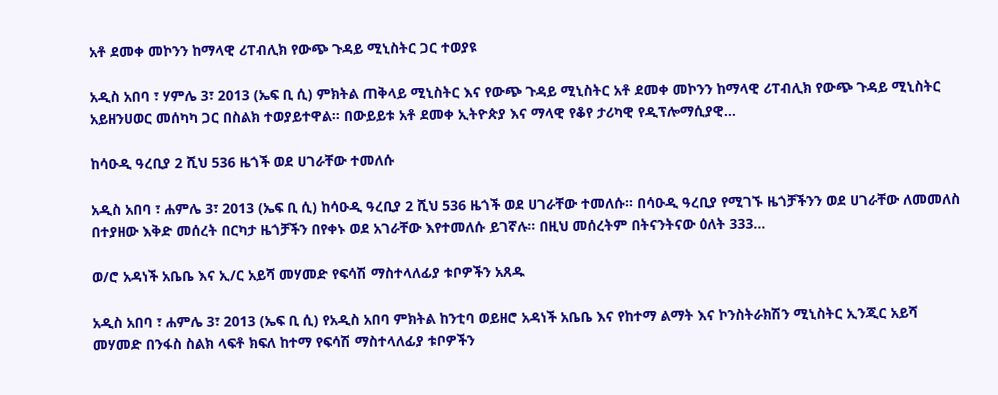አቶ ደመቀ መኮንን ከማላዊ ሪፐብሊክ የውጭ ጉዳይ ሚኒስትር ጋር ተወያዩ

አዲስ አበባ ፣ ሃምሌ 3፣ 2013 (ኤፍ ቢ ሲ) ምክትል ጠቅላይ ሚኒስትር እና የውጭ ጉዳይ ሚኒስትር አቶ ደመቀ መኮንን ከማላዊ ሪፐብሊክ የውጭ ጉዳይ ሚኒስትር አይዘንሀወር መሰካካ ጋር በስልክ ተወያይተዋል፡፡ በውይይቱ አቶ ደመቀ ኢትዮጵያ እና ማላዊ የቆየ ታሪካዊ የዲፕሎማሲያዊ…

ከሳዑዲ ዓረቢያ 2 ሺህ 536 ዜጎች ወደ ሀገራቸው ተመለሱ

አዲስ አበባ ፣ ሐምሌ 3፣ 2013 (ኤፍ ቢ ሲ) ከሳዑዲ ዓረቢያ 2 ሺህ 536 ዜጎች ወደ ሀገራቸው ተመለሱ። በሳዑዲ ዓረቢያ የሚገኙ ዜጎቻችንን ወደ ሀገራቸው ለመመለስ በተያዘው እቅድ መሰረት በርካታ ዜጎቻችን በየቀኑ ወደ አገራቸው እየተመለሱ ይገኛሉ። በዚህ መሰረትም በትናንትናው ዕለት 333…

ወ/ሮ አዳነች አቤቤ እና ኢ/ር አይሻ መሃመድ የፍሳሽ ማስተላለፊያ ቱቦዎችን አጸዱ

አዲስ አበባ ፣ ሐምሌ 3፣ 2013 (ኤፍ ቢ ሲ) የአዲስ አበባ ምክትል ከንቲባ ወይዘሮ አዳነች አቤቤ እና የከተማ ልማት እና ኮንስትራክሽን ሚኒስትር ኢንጂር አይሻ መሃመድ በንፋስ ስልክ ላፍቶ ክፍለ ከተማ የፍሳሽ ማስተላለፊያ ቱቦዎችን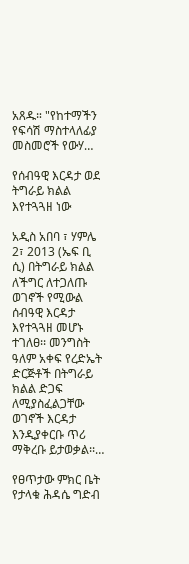አጸዱ። "የከተማችን የፍሳሽ ማስተላለፊያ መስመሮች የውሃ…

የሰብዓዊ እርዳታ ወደ ትግራይ ክልል እየተጓጓዘ ነው

አዲስ አበባ ፣ ሃምሌ 2፣ 2013 (ኤፍ ቢ ሲ) በትግራይ ክልል ለችግር ለተጋለጡ ወገኖች የሚውል ሰብዓዊ እርዳታ እየተጓጓዘ መሆኑ ተገለፀ፡፡ መንግስት ዓለም አቀፍ የረድኤት ድርጅቶች በትግራይ ክልል ድጋፍ ለሚያስፈልጋቸው ወገኖች እርዳታ እንዲያቀርቡ ጥሪ ማቅረቡ ይታወቃል፡፡…

የፀጥታው ምክር ቤት የታላቁ ሕዳሴ ግድብ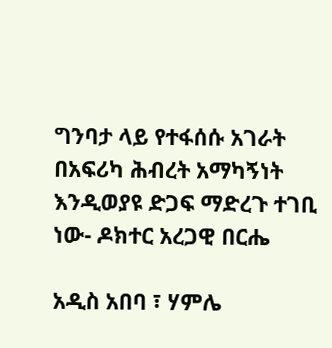ግንባታ ላይ የተፋሰሱ አገራት በአፍሪካ ሕብረት አማካኝነት እንዲወያዩ ድጋፍ ማድረጉ ተገቢ ነው- ዶክተር አረጋዊ በርሔ

አዲስ አበባ ፣ ሃምሌ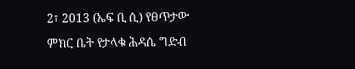2፣ 2013 (ኤፍ ቢ ሲ) የፀጥታው ምክር ቤት የታላቁ ሕዳሴ ግድብ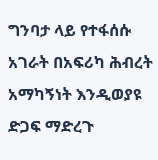ግንባታ ላይ የተፋሰሱ አገራት በአፍሪካ ሕብረት አማካኝነት እንዲወያዩ ድጋፍ ማድረጉ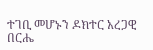ተገቢ መሆኑን ዶክተር አረጋዊ በርሔ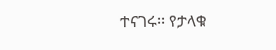ተናገሩ፡፡ የታላቁ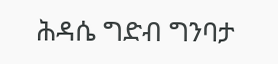ሕዳሴ ግድብ ግንባታ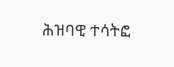ሕዝባዊ ተሳትፎ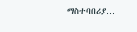ማስተባበሪያ…